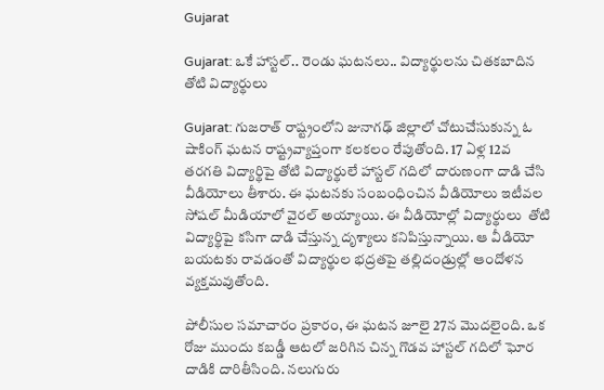Gujarat

Gujarat: ఒకే హాస్టల్.. రెండు ఘటనలు.. విద్యార్థులను చితకబాదిన తోటి విద్యార్థులు

Gujarat: గుజరాత్ రాష్ట్రంలోని జునాగఢ్ జిల్లాలో చోటుచేసుకున్న ఓ షాకింగ్ ఘటన రాష్ట్రవ్యాప్తంగా కలకలం రేపుతోంది. 17 ఏళ్ల 12వ తరగతి విద్యార్థిపై తోటి విద్యార్థులే హాస్టల్ గదిలో దారుణంగా దాడి చేసి వీడియోలు తీశారు. ఈ ఘటనకు సంబంధించిన వీడియోలు ఇటీవల సోషల్ మీడియాలో వైరల్ అయ్యాయి. ఈ వీడియోల్లో విద్యార్థులు  తోటి విద్యార్థిపై కసిగా దాడి చేస్తున్న దృశ్యాలు కనిపిస్తున్నాయి. ఆ వీడియో బయటకు రావడంతో విద్యార్థుల భద్రతపై తల్లిదండ్రుల్లో ఆందోళన వ్యక్తమవుతోంది.

పోలీసుల సమాచారం ప్రకారం, ఈ ఘటన జూలై 27న మొదలైంది. ఒక రోజు ముందు కబడ్డీ ఆటలో జరిగిన చిన్న గొడవ హాస్టల్ గదిలో ఘోర దాడికి దారితీసింది. నలుగురు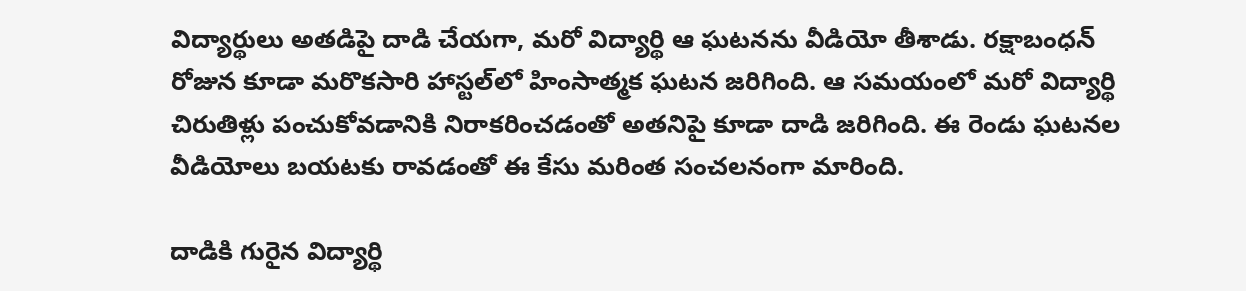విద్యార్థులు అతడిపై దాడి చేయగా, మరో విద్యార్థి ఆ ఘటనను వీడియో తీశాడు. రక్షాబంధన్ రోజున కూడా మరొకసారి హాస్టల్‌లో హింసాత్మక ఘటన జరిగింది. ఆ సమయంలో మరో విద్యార్థి చిరుతిళ్లు పంచుకోవడానికి నిరాకరించడంతో అతనిపై కూడా దాడి జరిగింది. ఈ రెండు ఘటనల వీడియోలు బయటకు రావడంతో ఈ కేసు మరింత సంచలనంగా మారింది.

దాడికి గురైన విద్యార్థి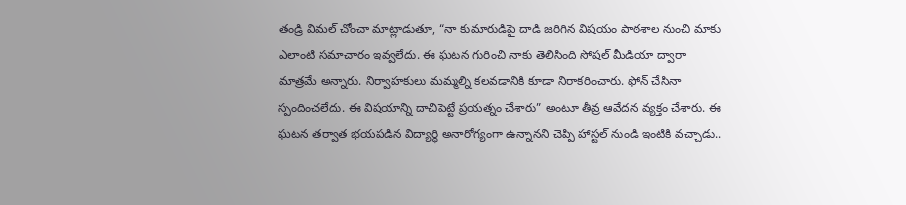తండ్రి విమల్ చోంచా మాట్లాడుతూ, “నా కుమారుడిపై దాడి జరిగిన విషయం పాఠశాల నుంచి మాకు ఎలాంటి సమాచారం ఇవ్వలేదు. ఈ ఘటన గురించి నాకు తెలిసింది సోషల్ మీడియా ద్వారా మాత్రమే అన్నారు. నిర్వాహకులు మమ్మల్ని కలవడానికి కూడా నిరాకరించారు. ఫోన్ చేసినా స్పందించలేదు. ఈ విషయాన్ని దాచిపెట్టే ప్రయత్నం చేశారు” అంటూ తీవ్ర ఆవేదన వ్యక్తం చేశారు. ఈ ఘటన తర్వాత భయపడిన విద్యార్థి అనారోగ్యంగా ఉన్నానని చెప్పి హాస్టల్ నుండి ఇంటికి వచ్చాడు..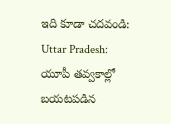ఇది కూడా చదవండి: Uttar Pradesh: యూపీ త‌వ్వ‌కాల్లో బ‌య‌ట‌ప‌డిన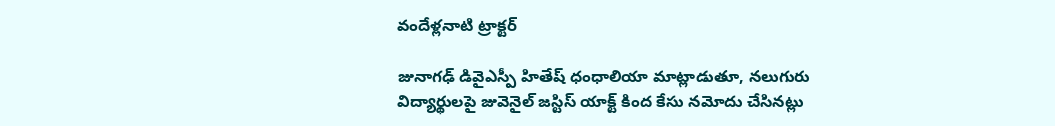వందేళ్ల‌నాటి ట్రాక్ట‌ర్‌

జునాగఢ్ డివైఎస్పీ హితేష్ ధంధాలియా మాట్లాడుతూ, నలుగురు విద్యార్థులపై జువెనైల్ జస్టిస్ యాక్ట్ కింద కేసు నమోదు చేసినట్లు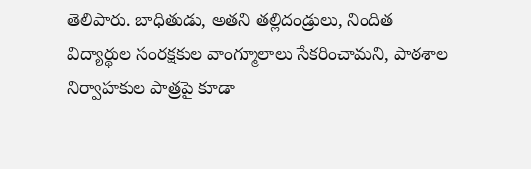తెలిపారు. బాధితుడు, అతని తల్లిదండ్రులు, నిందిత విద్యార్థుల సంరక్షకుల వాంగ్మూలాలు సేకరించామని, పాఠశాల నిర్వాహకుల పాత్రపై కూడా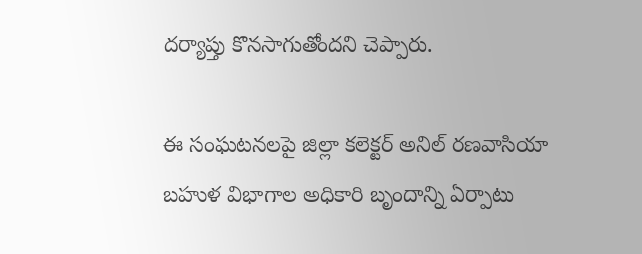దర్యాప్తు కొనసాగుతోందని చెప్పారు.

ఈ సంఘటనలపై జిల్లా కలెక్టర్ అనిల్ రణవాసియా బహుళ విభాగాల అధికారి బృందాన్ని ఏర్పాటు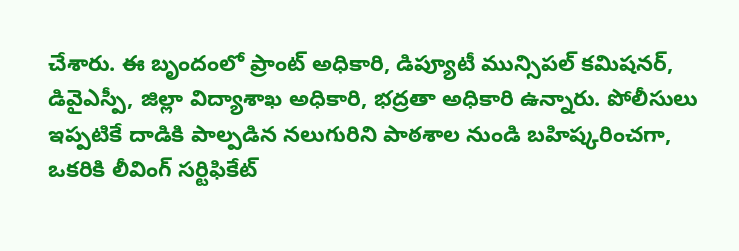చేశారు. ఈ బృందంలో ప్రాంట్ అధికారి, డిప్యూటీ మున్సిపల్ కమిషనర్, డివైఎస్పీ, జిల్లా విద్యాశాఖ అధికారి, భద్రతా అధికారి ఉన్నారు. పోలీసులు ఇప్పటికే దాడికి పాల్పడిన నలుగురిని పాఠశాల నుండి బహిష్కరించగా, ఒకరికి లీవింగ్ సర్టిఫికేట్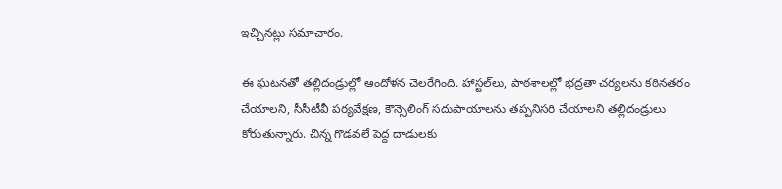ఇచ్చినట్లు సమాచారం.

ఈ ఘటనతో తల్లిదండ్రుల్లో ఆందోళన చెలరేగింది. హాస్టల్‌లు, పాఠశాలల్లో భద్రతా చర్యలను కఠినతరం చేయాలని, సీసీటీవీ పర్యవేక్షణ, కౌన్సెలింగ్ సదుపాయాలను తప్పనిసరి చేయాలని తల్లిదండ్రులు కోరుతున్నారు. చిన్న గొడవలే పెద్ద దాడులకు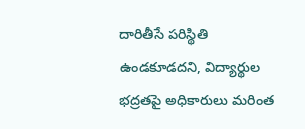దారితీసే పరిస్థితి ఉండకూడదని, విద్యార్థుల భద్రతపై అధికారులు మరింత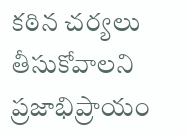కఠిన చర్యలు తీసుకోవాలని ప్రజాభిప్రాయం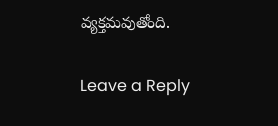వ్యక్తమవుతోంది.

Leave a Reply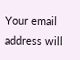Your email address will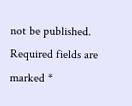not be published. Required fields are marked *